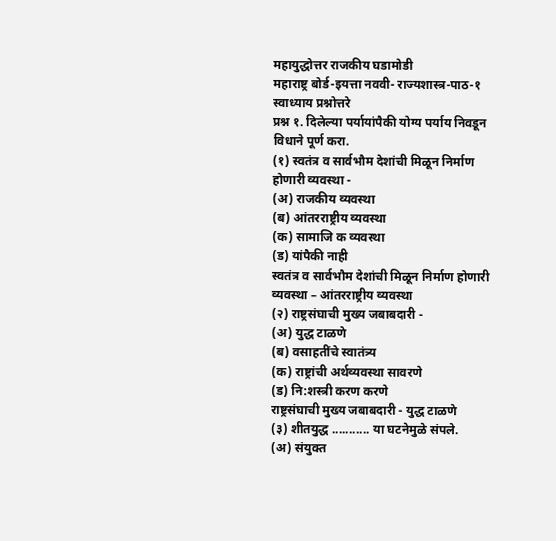महायुद्धोत्तर राजकीय घडामोडी
महाराष्ट्र बोर्ड-इयत्ता नववी- राज्यशास्त्र-पाठ-१
स्वाध्याय प्रश्नोत्तरे
प्रश्न १. दिलेल्या पर्यायांपैकी योग्य पर्याय निवडून विधाने पूर्ण करा.
(१) स्वतंत्र व सार्वभौम देशांची मिळून निर्माण होणारी व्यवस्था -
(अ) राजकीय व्यवस्था
(ब) आंतरराष्ट्रीय व्यवस्था
(क) सामाजि क व्यवस्था
(ड) यांपैकी नाही
स्वतंत्र व सार्वभौम देशांची मिळून निर्माण होणारी व्यवस्था – आंतरराष्ट्रीय व्यवस्था
(२) राष्ट्रसंघाची मुख्य जबाबदारी -
(अ) युद्ध टाळणे
(ब) वसाहतींचे स्वातंत्र्य
(क) राष्ट्रांची अर्थव्यवस्था सावरणे
(ड) नि:शस्त्री करण करणे
राष्ट्रसंघाची मुख्य जबाबदारी - युद्ध टाळणे
(३) शीतयुद्ध ........... या घटनेमुळे संपले.
(अ) संयुक्त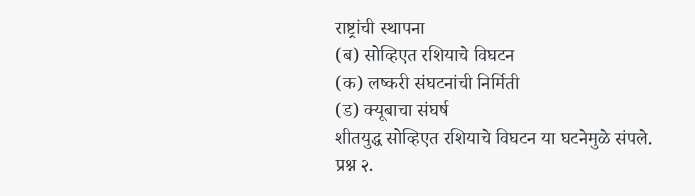राष्ट्रांची स्थापना
(ब) सोव्हिएत रशियाचे विघटन
(क) लष्करी संघटनांची निर्मिती
(ड) क्यूबाचा संघर्ष
शीतयुद्ध सोव्हिएत रशियाचे विघटन या घटनेमुळे संपले.
प्रश्न २.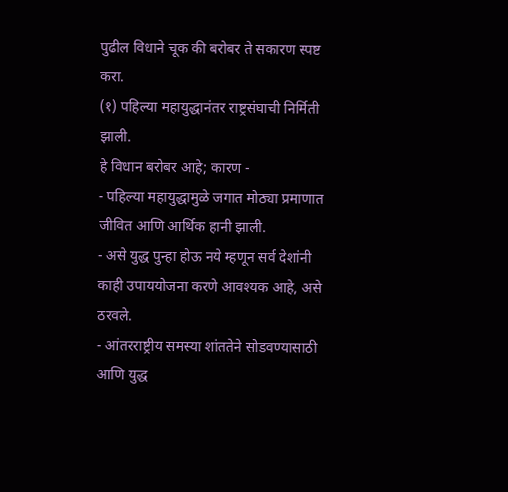पुढील विधाने चूक की बरोबर ते सकारण स्पष्ट करा.
(१) पहिल्या महायुद्धानंतर राष्ट्रसंघाची निर्मिती झाली.
हे विधान बरोबर आहे; कारण -
- पहिल्या महायुद्धामुळे जगात मोठ्या प्रमाणात जीवित आणि आर्थिक हानी झाली.
- असे युद्ध पुन्हा होऊ नये म्हणून सर्व देशांनी काही उपाययोजना करणे आवश्यक आहे, असे ठरवले.
- आंतरराष्ट्रीय समस्या शांततेने सोडवण्यासाठी आणि युद्ध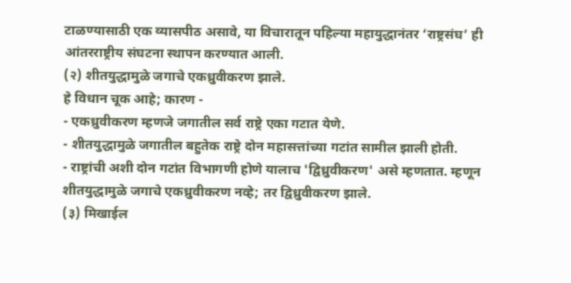टाळण्यासाठी एक व्यासपीठ असावे, या विचारातून पहिल्या महायुद्धानंतर ‘राष्ट्रसंघ’ ही आंतरराष्ट्रीय संघटना स्थापन करण्यात आली.
(२) शीतयुद्धामुळे जगाचे एकध्रुवीकरण झाले.
हे विधान चूक आहे; कारण -
- एकध्रुवीकरण म्हणजे जगातील सर्व राष्ट्रे एका गटात येणे.
- शीतयुद्धामुळे जगातील बहुतेक राष्ट्रे दोन महासत्तांच्या गटांत सामील झाली होती.
- राष्ट्रांची अशी दोन गटांत विभागणी होणे यालाच 'द्विध्रुवीकरण' असे म्हणतात. म्हणून शीतयुद्धामुळे जगाचे एकध्रुवीकरण नव्हे; तर द्विध्रुवीकरण झाले.
(३) मिखाईल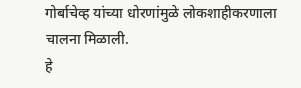गोर्बाचेव्ह यांच्या धोरणांमुळे लोकशाहीकरणाला चालना मिळाली.
हे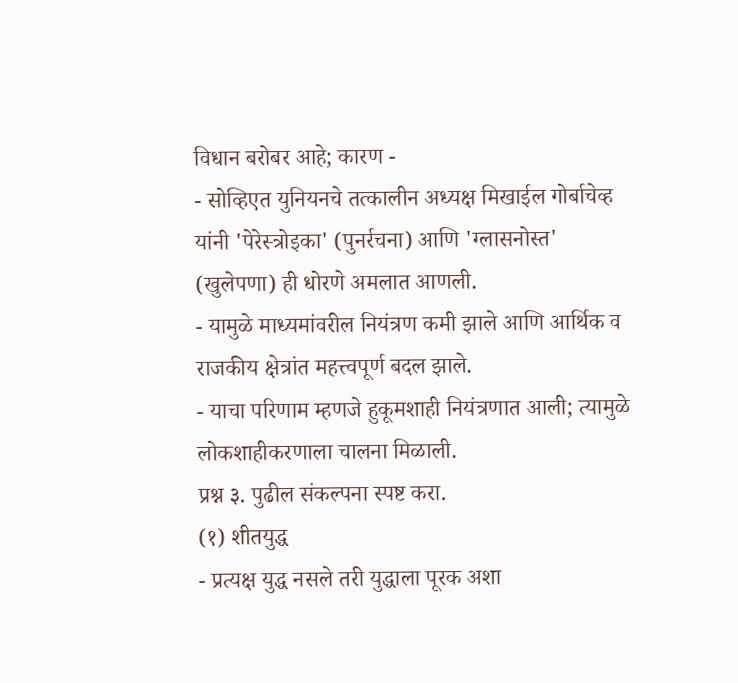विधान बरोबर आहे; कारण -
- सोव्हिएत युनियनचे तत्कालीन अध्यक्ष मिखाईल गोर्बाचेव्ह यांनी 'पेरेस्त्रोइका' (पुनर्रचना) आणि 'ग्लासनोस्त' (खुलेपणा) ही धोरणे अमलात आणली.
- यामुळे माध्यमांवरील नियंत्रण कमी झाले आणि आर्थिक व राजकीय क्षेत्रांत महत्त्वपूर्ण बदल झाले.
- याचा परिणाम म्हणजे हुकूमशाही नियंत्रणात आली; त्यामुळे लोकशाहीकरणाला चालना मिळाली.
प्रश्न ३. पुढील संकल्पना स्पष्ट करा.
(१) शीतयुद्ध
- प्रत्यक्ष युद्ध नसले तरी युद्धाला पूरक अशा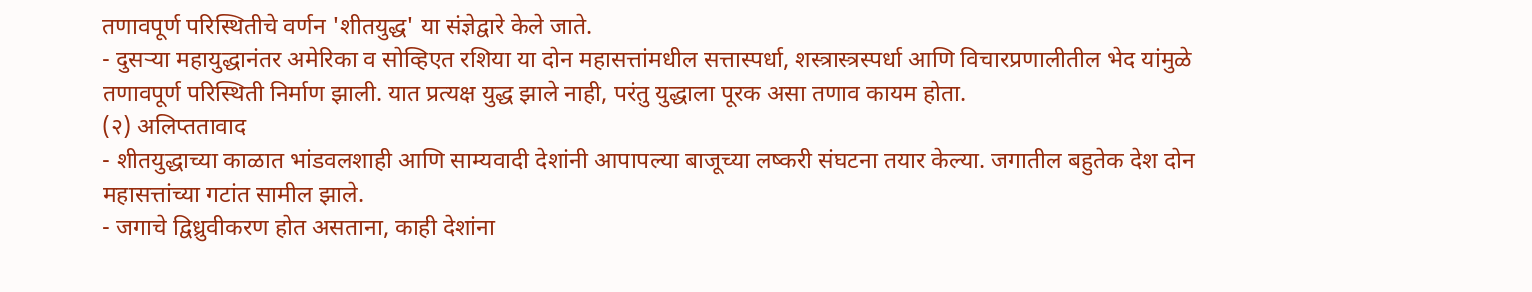तणावपूर्ण परिस्थितीचे वर्णन 'शीतयुद्ध' या संज्ञेद्वारे केले जाते.
- दुसऱ्या महायुद्धानंतर अमेरिका व सोव्हिएत रशिया या दोन महासत्तांमधील सत्तास्पर्धा, शस्त्रास्त्रस्पर्धा आणि विचारप्रणालीतील भेद यांमुळे तणावपूर्ण परिस्थिती निर्माण झाली. यात प्रत्यक्ष युद्ध झाले नाही, परंतु युद्धाला पूरक असा तणाव कायम होता.
(२) अलिप्ततावाद
- शीतयुद्धाच्या काळात भांडवलशाही आणि साम्यवादी देशांनी आपापल्या बाजूच्या लष्करी संघटना तयार केल्या. जगातील बहुतेक देश दोन महासत्तांच्या गटांत सामील झाले.
- जगाचे द्विध्रुवीकरण होत असताना, काही देशांना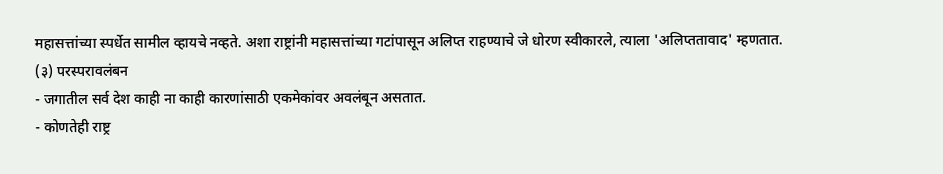महासत्तांच्या स्पर्धेत सामील व्हायचे नव्हते. अशा राष्ट्रांनी महासत्तांच्या गटांपासून अलिप्त राहण्याचे जे धोरण स्वीकारले, त्याला 'अलिप्ततावाद' म्हणतात.
(३) परस्परावलंबन
- जगातील सर्व देश काही ना काही कारणांसाठी एकमेकांवर अवलंबून असतात.
- कोणतेही राष्ट्र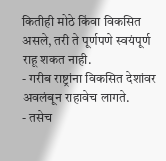कितीही मोठे किंवा विकसित असले, तरी ते पूर्णपणे स्वयंपूर्ण राहू शकत नाही.
- गरीब राष्ट्रांना विकसित देशांवर अवलंबून राहावेच लागते.
- तसेच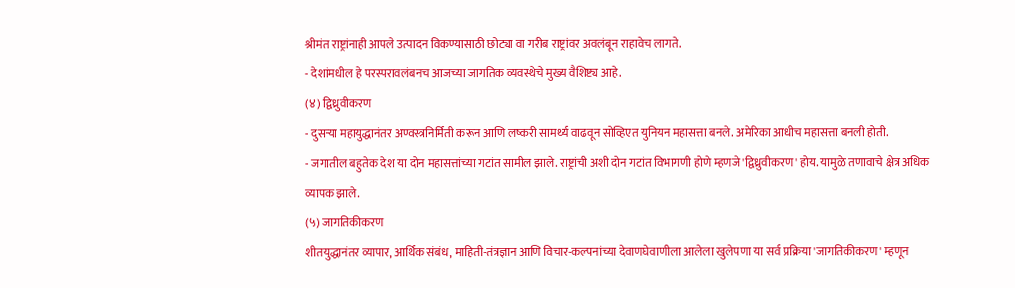श्रीमंत राष्ट्रांनाही आपले उत्पादन विकण्यासाठी छोट्या वा गरीब राष्ट्रांवर अवलंबून राहावेच लागते.
- देशांमधील हे परस्परावलंबनच आजच्या जागतिक व्यवस्थेचे मुख्य वैशिष्ट्य आहे.
(४) द्विध्रुवीकरण
- दुसऱ्या महायुद्धानंतर अण्वस्त्रनिर्मिती करून आणि लष्करी सामर्थ्य वाढवून सोव्हिएत युनियन महासत्ता बनले. अमेरिका आधीच महासत्ता बनली होती.
- जगातील बहुतेक देश या दोन महासत्तांच्या गटांत सामील झाले. राष्ट्रांची अशी दोन गटांत विभागणी होणे म्हणजे 'द्विध्रुवीकरण' होय. यामुळे तणावाचे क्षेत्र अधिक व्यापक झाले.
(५) जागतिकीकरण
शीतयुद्धानंतर व्यापार, आर्थिक संबंध, माहिती-तंत्रज्ञान आणि विचार-कल्पनांच्या देवाणघेवाणीला आलेला खुलेपणा या सर्व प्रक्रिया 'जागतिकीकरण' म्हणून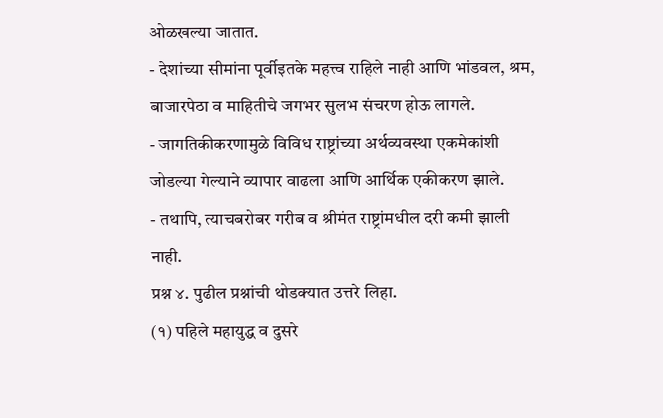ओळखल्या जातात.
- देशांच्या सीमांना पूर्वीइतके महत्त्व राहिले नाही आणि भांडवल, श्रम, बाजारपेठा व माहितीचे जगभर सुलभ संचरण होऊ लागले.
- जागतिकीकरणामुळे विविध राष्ट्रांच्या अर्थव्यवस्था एकमेकांशी जोडल्या गेल्याने व्यापार वाढला आणि आर्थिक एकीकरण झाले.
- तथापि, त्याचबरोबर गरीब व श्रीमंत राष्ट्रांमधील दरी कमी झाली नाही.
प्रश्न ४. पुढील प्रश्नांची थोडक्यात उत्तरे लिहा.
(१) पहिले महायुद्ध व दुसरे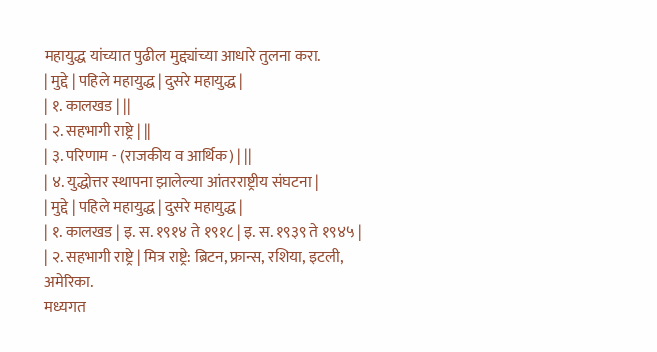महायुद्ध यांच्यात पुढील मुद्द्यांच्या आधारे तुलना करा.
| मुद्दे | पहिले महायुद्ध | दुसरे महायुद्ध |
| १. कालखड | ||
| २. सहभागी राष्ट्रे | ||
| ३. परिणाम - (राजकीय व आर्थिक) | ||
| ४. युद्धोत्तर स्थापना झालेल्या आंतरराष्ट्रीय संघटना |
| मुद्दे | पहिले महायुद्ध | दुसरे महायुद्ध |
| १. कालखड | इ. स. १९१४ ते १९१८ | इ. स. १९३९ ते १९४५ |
| २. सहभागी राष्ट्रे | मित्र राष्ट्रे: ब्रिटन, फ्रान्स, रशिया, इटली, अमेरिका.
मध्यगत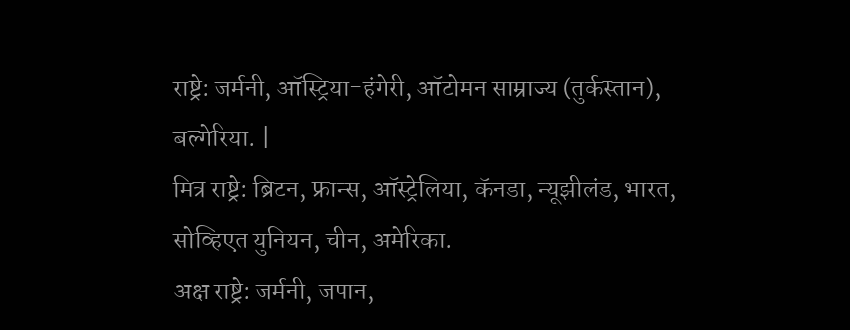राष्ट्रे: जर्मनी, ऑस्ट्रिया-हंगेरी, ऑटोमन साम्राज्य (तुर्कस्तान), बल्गेरिया. |
मित्र राष्ट्रे: ब्रिटन, फ्रान्स, ऑस्ट्रेलिया, कॅनडा, न्यूझीलंड, भारत, सोव्हिएत युनियन, चीन, अमेरिका.
अक्ष राष्ट्रे: जर्मनी, जपान,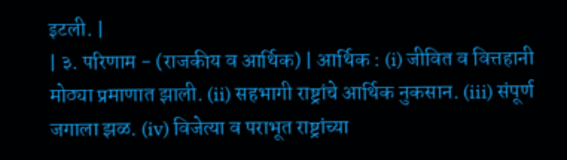इटली. |
| ३. परिणाम - (राजकीय व आर्थिक) | आर्थिक : (i) जीवित व वित्तहानी मोठ्या प्रमाणात झाली. (ii) सहभागी राष्ट्रांचे आर्थिक नुकसान. (iii) संपूर्ण जगाला झळ. (iv) विजेत्या व पराभूत राष्ट्रांच्या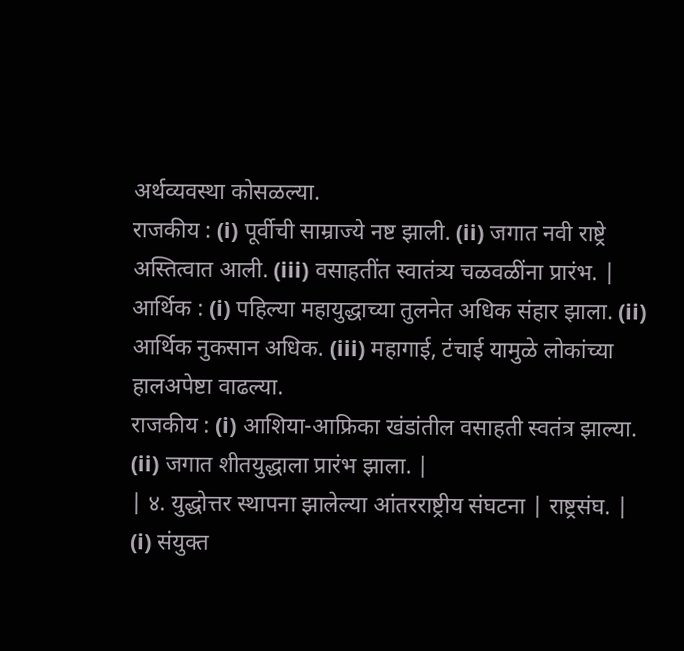अर्थव्यवस्था कोसळल्या.
राजकीय : (i) पूर्वीची साम्राज्ये नष्ट झाली. (ii) जगात नवी राष्ट्रे अस्तित्वात आली. (iii) वसाहतींत स्वातंत्र्य चळवळींना प्रारंभ. |
आर्थिक : (i) पहिल्या महायुद्धाच्या तुलनेत अधिक संहार झाला. (ii) आर्थिक नुकसान अधिक. (iii) महागाई, टंचाई यामुळे लोकांच्या हालअपेष्टा वाढल्या.
राजकीय : (i) आशिया-आफ्रिका खंडांतील वसाहती स्वतंत्र झाल्या. (ii) जगात शीतयुद्धाला प्रारंभ झाला. |
| ४. युद्धोत्तर स्थापना झालेल्या आंतरराष्ट्रीय संघटना | राष्ट्रसंघ. | (i) संयुक्त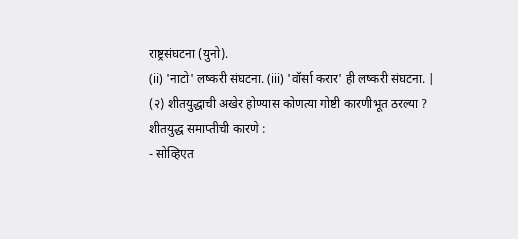राष्ट्रसंघटना (युनो).
(ii) 'नाटो' लष्करी संघटना. (iii) 'वॉर्सा करार' ही लष्करी संघटना. |
(२) शीतयुद्धाची अखेर होण्यास कोणत्या गोष्टी कारणीभूत ठरल्या ?
शीतयुद्ध समाप्तीची कारणे :
- सोव्हिएत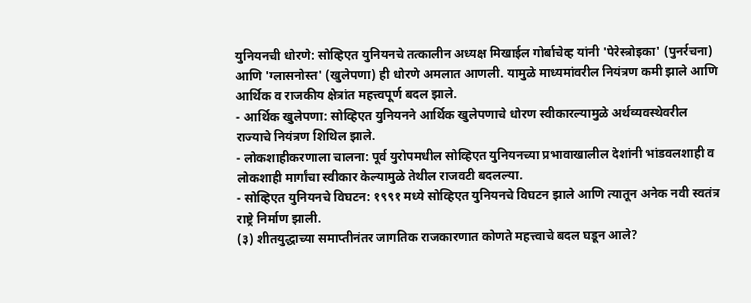युनियनची धोरणे: सोव्हिएत युनियनचे तत्कालीन अध्यक्ष मिखाईल गोर्बाचेव्ह यांनी 'पेरेस्त्रोइका' (पुनर्रचना) आणि 'ग्लासनोस्त' (खुलेपणा) ही धोरणे अमलात आणली. यामुळे माध्यमांवरील नियंत्रण कमी झाले आणि आर्थिक व राजकीय क्षेत्रांत महत्त्वपूर्ण बदल झाले.
- आर्थिक खुलेपणा: सोव्हिएत युनियनने आर्थिक खुलेपणाचे धोरण स्वीकारल्यामुळे अर्थव्यवस्थेवरील राज्याचे नियंत्रण शिथिल झाले.
- लोकशाहीकरणाला चालना: पूर्व युरोपमधील सोव्हिएत युनियनच्या प्रभावाखालील देशांनी भांडवलशाही व लोकशाही मार्गांचा स्वीकार केल्यामुळे तेथील राजवटी बदलल्या.
- सोव्हिएत युनियनचे विघटन: १९९१ मध्ये सोव्हिएत युनियनचे विघटन झाले आणि त्यातून अनेक नवी स्वतंत्र राष्ट्रे निर्माण झाली.
(३) शीतयुद्धाच्या समाप्तीनंतर जागतिक राजकारणात कोणते महत्त्वाचे बदल घडून आले?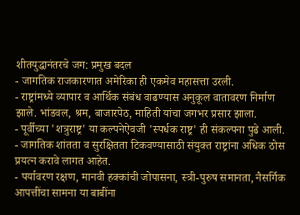शीतयुद्धानंतरचे जग: प्रमुख बदल
- जागतिक राजकारणात अमेरिका ही एकमेव महासत्ता उरली.
- राष्ट्रांमध्ये व्यापार व आर्थिक संबंध वाढण्यास अनुकूल वातावरण निर्माण झाले. भांडवल, श्रम, बाजारपेठ, माहिती यांचा जगभर प्रसार झाला.
- पूर्वीच्या 'शत्रुराष्ट्र' या कल्पनेऐवजी 'स्पर्धक राष्ट्र' ही संकल्पना पुढे आली.
- जागतिक शांतता व सुरक्षितता टिकवण्यासाठी संयुक्त राष्ट्रांना अधिक ठोस प्रयत्न करावे लागत आहेत.
- पर्यावरण रक्षण, मानवी हक्कांची जोपासना, स्त्री-पुरुष समानता, नैसर्गिक आपत्तींचा सामना या बाबींना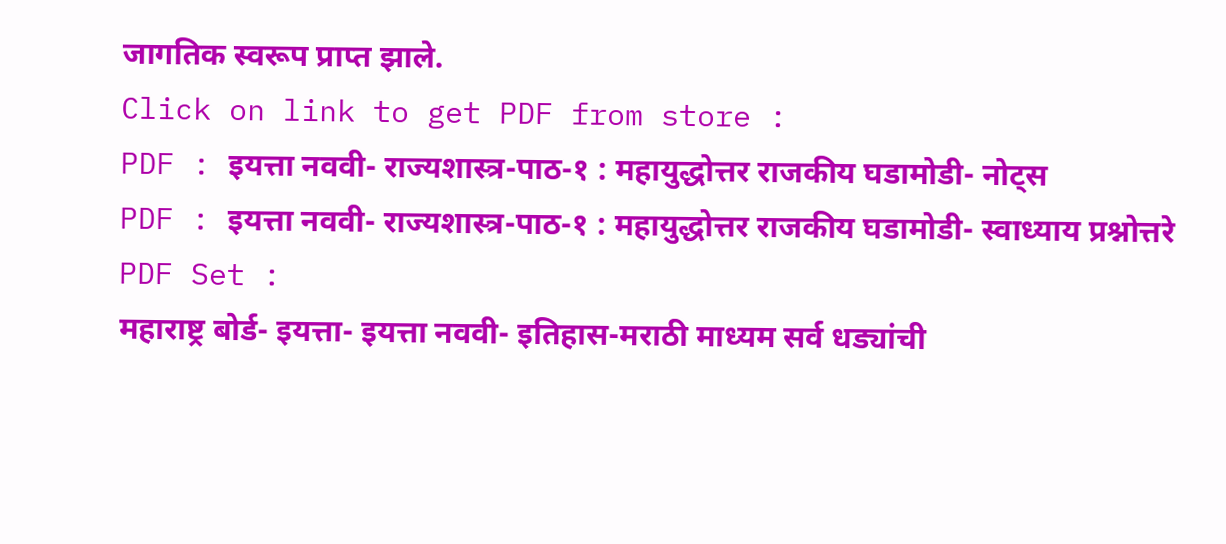जागतिक स्वरूप प्राप्त झाले.
Click on link to get PDF from store :
PDF : इयत्ता नववी- राज्यशास्त्र-पाठ-१ : महायुद्धोत्तर राजकीय घडामोडी- नोट्स
PDF : इयत्ता नववी- राज्यशास्त्र-पाठ-१ : महायुद्धोत्तर राजकीय घडामोडी- स्वाध्याय प्रश्नोत्तरे
PDF Set :
महाराष्ट्र बोर्ड- इयत्ता- इयत्ता नववी- इतिहास-मराठी माध्यम सर्व धड्यांची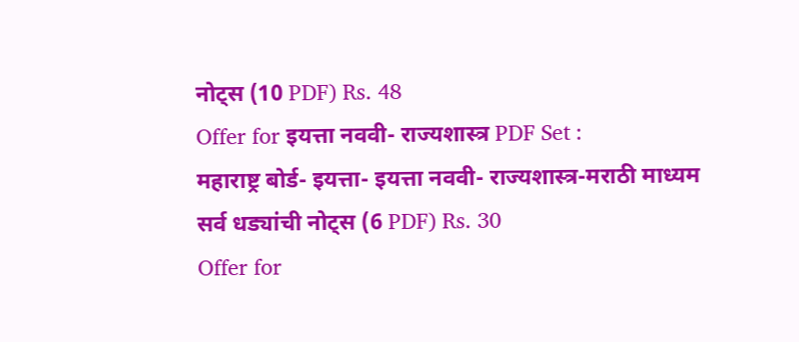नोट्स (10 PDF) Rs. 48
Offer for इयत्ता नववी- राज्यशास्त्र PDF Set :
महाराष्ट्र बोर्ड- इयत्ता- इयत्ता नववी- राज्यशास्त्र-मराठी माध्यम सर्व धड्यांची नोट्स (6 PDF) Rs. 30
Offer for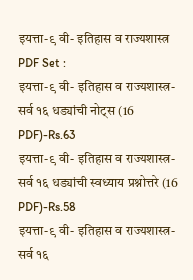इयत्ता-९ वी- इतिहास व राज्यशास्त्र PDF Set :
इयत्ता-९ वी- इतिहास व राज्यशास्त्र- सर्व १६ धड्यांची नोट्स (16 PDF)-Rs.63
इयत्ता-९ वी- इतिहास व राज्यशास्त्र- सर्व १६ धड्यांची स्वध्याय प्रश्नोत्तरे (16 PDF)-Rs.58
इयत्ता-९ वी- इतिहास व राज्यशास्त्र- सर्व १६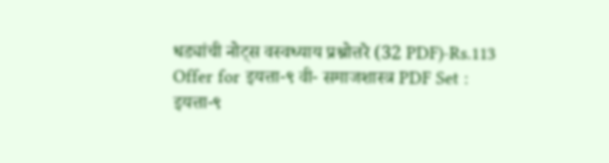धड्यांची नोट्स वस्वध्याय प्रश्नोत्तरे (32 PDF)-Rs.113
Offer for इयत्ता-९ वी- समाजशास्त्र PDF Set :
इयत्ता-९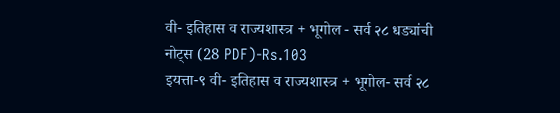वी- इतिहास व राज्यशास्त्र + भूगोल - सर्व २८ धड्यांची नोट्स (28 PDF)-Rs.103
इयत्ता-९ वी- इतिहास व राज्यशास्त्र + भूगोल- सर्व २८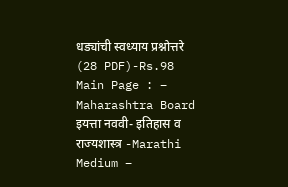धड्यांची स्वध्याय प्रश्नोत्तरे (28 PDF)-Rs.98
Main Page : – Maharashtra Board इयत्ता नववी- इतिहास व राज्यशास्त्र -Marathi Medium –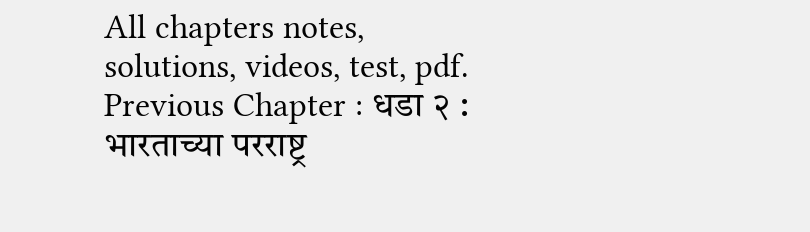All chapters notes, solutions, videos, test, pdf.
Previous Chapter : धडा २ : भारताच्या परराष्ट्र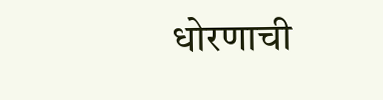धोरणाची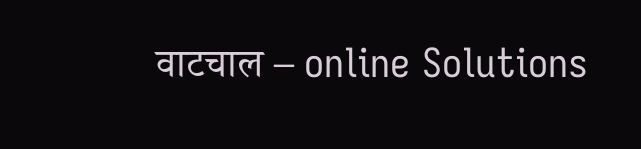वाटचाल – online Solutions